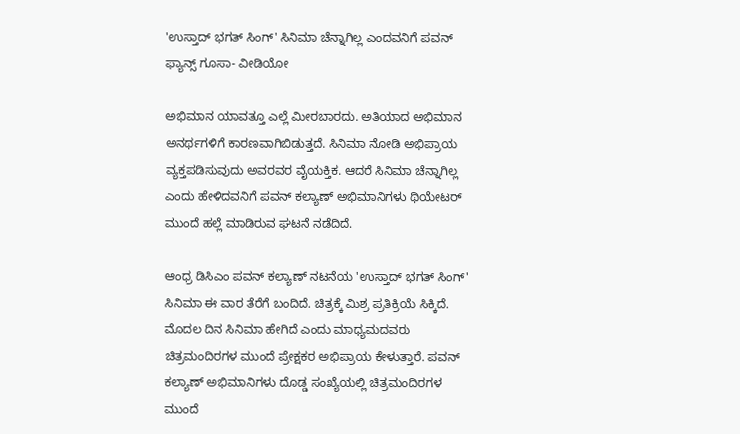'ಉಸ್ತಾದ್ ಭಗತ್ ಸಿಂಗ್' ಸಿನಿಮಾ ಚೆನ್ನಾಗಿಲ್ಲ ಎಂದವನಿಗೆ ಪವನ್ ಫ್ಯಾನ್ಸ್ ಗೂಸಾ- ವೀಡಿಯೋ

ಅಭಿಮಾನ ಯಾವತ್ತೂ ಎಲ್ಲೆ ಮೀರಬಾರದು. ಅತಿಯಾದ ಅಭಿಮಾನ ಅನರ್ಥಗಳಿಗೆ ಕಾರಣವಾಗಿಬಿಡುತ್ತದೆ. ಸಿನಿಮಾ ನೋಡಿ ಅಭಿಪ್ರಾಯ ವ್ಯಕ್ತಪಡಿಸುವುದು ಅವರವರ ವೈಯಕ್ತಿಕ. ಆದರೆ ಸಿನಿಮಾ ಚೆನ್ನಾಗಿಲ್ಲ ಎಂದು ಹೇಳಿದವನಿಗೆ ಪವನ್ ಕಲ್ಯಾಣ್ ಅಭಿಮಾನಿಗಳು ಥಿಯೇಟರ್ ಮುಂದೆ ಹಲ್ಲೆ ಮಾಡಿರುವ ಘಟನೆ ನಡೆದಿದೆ.

ಆಂಧ್ರ ಡಿಸಿಎಂ ಪವನ್ ಕಲ್ಯಾಣ್ ನಟನೆಯ 'ಉಸ್ತಾದ್ ಭಗತ್ ಸಿಂಗ್' ಸಿನಿಮಾ ಈ ವಾರ ತೆರೆಗೆ ಬಂದಿದೆ. ಚಿತ್ರಕ್ಕೆ ಮಿಶ್ರ ಪ್ರತಿಕ್ರಿಯೆ ಸಿಕ್ಕಿದೆ. ಮೊದಲ ದಿನ ಸಿನಿಮಾ ಹೇಗಿದೆ ಎಂದು ಮಾಧ್ಯಮದವರು ಚಿತ್ರಮಂದಿರಗಳ ಮುಂದೆ ಪ್ರೇಕ್ಷಕರ ಅಭಿಪ್ರಾಯ ಕೇಳುತ್ತಾರೆ. ಪವನ್ ಕಲ್ಯಾಣ್ ಅಭಿಮಾನಿಗಳು ದೊಡ್ಡ ಸಂಖ್ಯೆಯಲ್ಲಿ ಚಿತ್ರಮಂದಿರಗಳ ಮುಂದೆ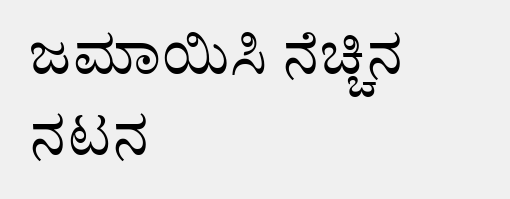ಜಮಾಯಿಸಿ ನೆಚ್ಚಿನ ನಟನ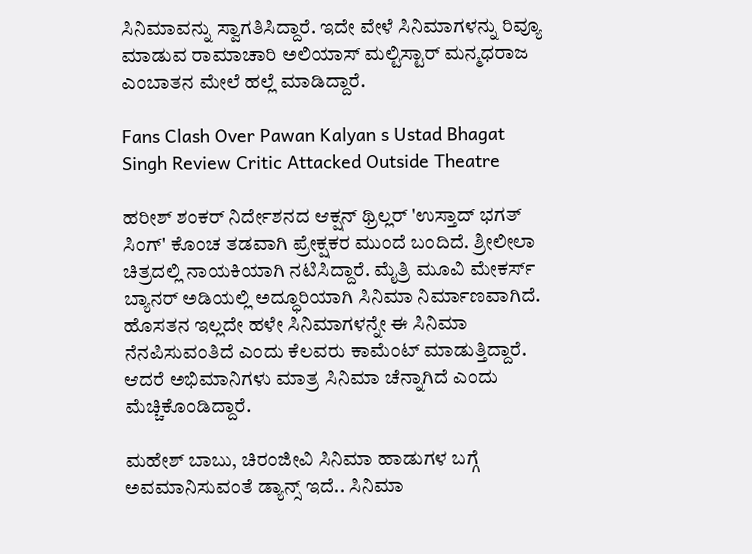ಸಿನಿಮಾವನ್ನು ಸ್ವಾಗತಿಸಿದ್ದಾರೆ. ಇದೇ ವೇಳೆ ಸಿನಿಮಾಗಳನ್ನು ರಿವ್ಯೂ ಮಾಡುವ ರಾಮಾಚಾರಿ ಅಲಿಯಾಸ್ ಮಲ್ಟಿಸ್ಟಾರ್ ಮನ್ಮಧರಾಜ ಎಂಬಾತನ ಮೇಲೆ ಹಲ್ಲೆ ಮಾಡಿದ್ದಾರೆ.

Fans Clash Over Pawan Kalyan s Ustad Bhagat Singh Review Critic Attacked Outside Theatre

ಹರೀಶ್ ಶಂಕರ್ ನಿರ್ದೇಶನದ ಆಕ್ಷನ್ ಥ್ರಿಲ್ಲರ್ 'ಉಸ್ತಾದ್ ಭಗತ್ ಸಿಂಗ್' ಕೊಂಚ ತಡವಾಗಿ ಪ್ರೇಕ್ಷಕರ ಮುಂದೆ ಬಂದಿದೆ. ಶ್ರೀಲೀಲಾ ಚಿತ್ರದಲ್ಲಿ ನಾಯಕಿಯಾಗಿ ನಟಿಸಿದ್ದಾರೆ. ಮೈತ್ರಿ ಮೂವಿ ಮೇಕರ್ಸ್ ಬ್ಯಾನರ್ ಅಡಿಯಲ್ಲಿ ಅದ್ಧೂರಿಯಾಗಿ ಸಿನಿಮಾ ನಿರ್ಮಾಣವಾಗಿದೆ. ಹೊಸತನ ಇಲ್ಲದೇ ಹಳೇ ಸಿನಿಮಾಗಳನ್ನೇ ಈ ಸಿನಿಮಾ ನೆನಪಿಸುವಂತಿದೆ ಎಂದು ಕೆಲವರು ಕಾಮೆಂಟ್ ಮಾಡುತ್ತಿದ್ದಾರೆ. ಆದರೆ ಅಭಿಮಾನಿಗಳು ಮಾತ್ರ ಸಿನಿಮಾ ಚೆನ್ನಾಗಿದೆ ಎಂದು ಮೆಚ್ಚಿಕೊಂಡಿದ್ದಾರೆ.

ಮಹೇಶ್ ಬಾಬು, ಚಿರಂಜೀವಿ ಸಿನಿಮಾ ಹಾಡುಗಳ ಬಗ್ಗೆ ಅವಮಾನಿಸುವಂತೆ ಡ್ಯಾನ್ಸ್ ಇದೆ.. ಸಿನಿಮಾ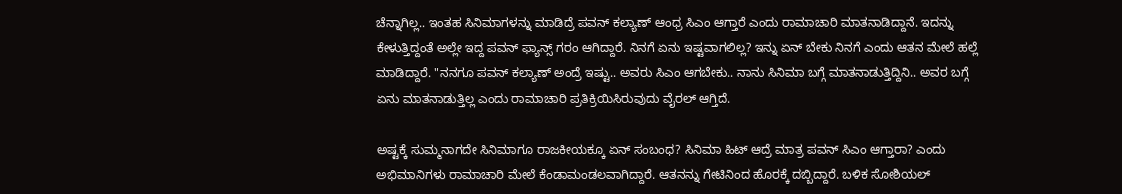ಚೆನ್ನಾಗಿಲ್ಲ.. ಇಂತಹ ಸಿನಿಮಾಗಳನ್ನು ಮಾಡಿದ್ರೆ ಪವನ್ ಕಲ್ಯಾಣ್ ಆಂಧ್ರ ಸಿಎಂ ಆಗ್ತಾರೆ ಎಂದು ರಾಮಾಚಾರಿ ಮಾತನಾಡಿದ್ದಾನೆ. ಇದನ್ನು ಕೇಳುತ್ತಿದ್ದಂತೆ ಅಲ್ಲೇ ಇದ್ದ ಪವನ್ ಫ್ಯಾನ್ಸ್ ಗರಂ ಆಗಿದ್ದಾರೆ. ನಿನಗೆ ಏನು ಇಷ್ಟವಾಗಲಿಲ್ಲ? ಇನ್ನು ಏನ್ ಬೇಕು ನಿನಗೆ ಎಂದು ಆತನ ಮೇಲೆ ಹಲ್ಲೆ ಮಾಡಿದ್ದಾರೆ. "ನನಗೂ ಪವನ್ ಕಲ್ಯಾಣ್ ಅಂದ್ರೆ ಇಷ್ಟು.. ಅವರು ಸಿಎಂ ಆಗಬೇಕು.. ನಾನು ಸಿನಿಮಾ ಬಗ್ಗೆ ಮಾತನಾಡುತ್ತಿದ್ದಿನಿ.. ಅವರ ಬಗ್ಗೆ ಏನು ಮಾತನಾಡುತ್ತಿಲ್ಲ ಎಂದು ರಾಮಾಚಾರಿ ಪ್ರತಿಕ್ರಿಯಿಸಿರುವುದು ವೈರಲ್ ಆಗ್ತಿದೆ.

ಅಷ್ಟಕ್ಕೆ ಸುಮ್ಮನಾಗದೇ ಸಿನಿಮಾಗೂ ರಾಜಕೀಯಕ್ಕೂ ಏನ್ ಸಂಬಂಧ? ಸಿನಿಮಾ ಹಿಟ್ ಆದ್ರೆ ಮಾತ್ರ ಪವನ್ ಸಿಎಂ ಆಗ್ತಾರಾ? ಎಂದು ಅಭಿಮಾನಿಗಳು ರಾಮಾಚಾರಿ ಮೇಲೆ ಕೆಂಡಾಮಂಡಲವಾಗಿದ್ದಾರೆ. ಆತನನ್ನು ಗೇಟಿನಿಂದ ಹೊರಕ್ಕೆ ದಬ್ಬಿದ್ದಾರೆ. ಬಳಿಕ ಸೋಶಿಯಲ್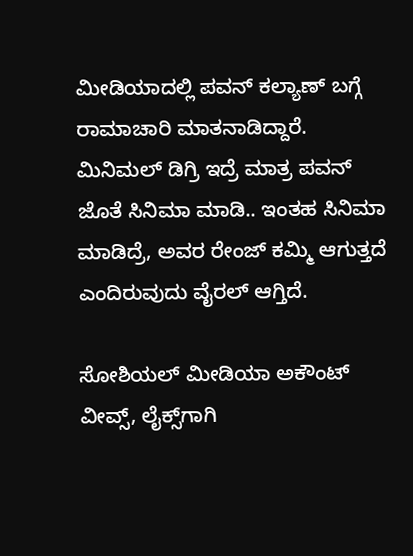ಮೀಡಿಯಾದಲ್ಲಿ ಪವನ್ ಕಲ್ಯಾಣ್ ಬಗ್ಗೆ ರಾಮಾಚಾರಿ ಮಾತನಾಡಿದ್ದಾರೆ. ಮಿನಿಮಲ್ ಡಿಗ್ರಿ ಇದ್ರೆ ಮಾತ್ರ ಪವನ್ ಜೊತೆ ಸಿನಿಮಾ ಮಾಡಿ.. ಇಂತಹ ಸಿನಿಮಾ ಮಾಡಿದ್ರೆ, ಅವರ ರೇಂಜ್ ಕಮ್ಮಿ ಆಗುತ್ತದೆ ಎಂದಿರುವುದು ವೈರಲ್ ಆಗ್ತಿದೆ.

ಸೋಶಿಯಲ್ ಮೀಡಿಯಾ ಅಕೌಂಟ್ ವೀವ್ಸ್, ಲೈಕ್ಸ್‌ಗಾಗಿ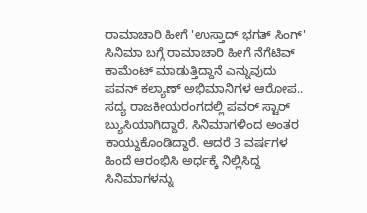ರಾಮಾಚಾರಿ ಹೀಗೆ 'ಉಸ್ತಾದ್ ಭಗತ್ ಸಿಂಗ್' ಸಿನಿಮಾ ಬಗ್ಗೆ ರಾಮಾಚಾರಿ ಹೀಗೆ ನೆಗೆಟಿವ್ ಕಾಮೆಂಟ್ ಮಾಡುತ್ತಿದ್ದಾನೆ ಎನ್ನುವುದು ಪವನ್ ಕಲ್ಯಾಣ್ ಅಭಿಮಾನಿಗಳ ಆರೋಪ.. ಸದ್ಯ ರಾಜಕೀಯರಂಗದಲ್ಲಿ ಪವರ್ ಸ್ಟಾರ್ ಬ್ಯುಸಿಯಾಗಿದ್ದಾರೆ. ಸಿನಿಮಾಗಳಿಂದ ಅಂತರ ಕಾಯ್ದುಕೊಂಡಿದ್ದಾರೆ. ಆದರೆ 3 ವರ್ಷಗಳ ಹಿಂದೆ ಆರಂಭಿಸಿ ಅರ್ಧಕ್ಕೆ ನಿಲ್ಲಿಸಿದ್ದ ಸಿನಿಮಾಗಳನ್ನು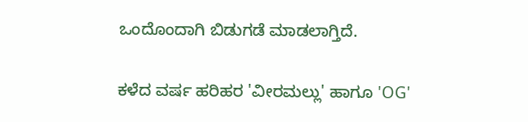ಒಂದೊಂದಾಗಿ ಬಿಡುಗಡೆ ಮಾಡಲಾಗ್ತಿದೆ.

ಕಳೆದ ವರ್ಷ ಹರಿಹರ 'ವೀರಮಲ್ಲು' ಹಾಗೂ 'OG'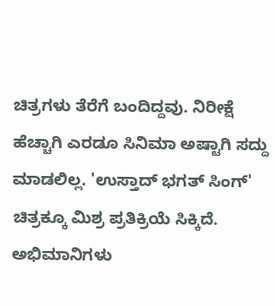ಚಿತ್ರಗಳು ತೆರೆಗೆ ಬಂದಿದ್ದವು. ನಿರೀಕ್ಷೆ ಹೆಚ್ಚಾಗಿ ಎರಡೂ ಸಿನಿಮಾ ಅಷ್ಟಾಗಿ ಸದ್ದು ಮಾಡಲಿಲ್ಲ. 'ಉಸ್ತಾದ್ ಭಗತ್ ಸಿಂಗ್' ಚಿತ್ರಕ್ಕೂ ಮಿಶ್ರ ಪ್ರತಿಕ್ರಿಯೆ ಸಿಕ್ಕಿದೆ. ಅಭಿಮಾನಿಗಳು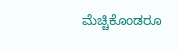ಮೆಚ್ಚಿಕೊಂಡರೂ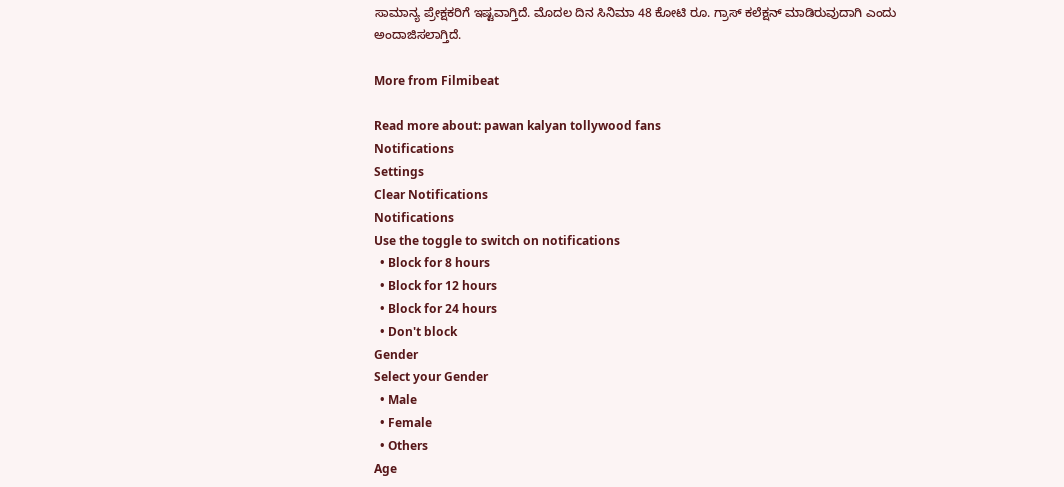ಸಾಮಾನ್ಯ ಪ್ರೇಕ್ಷಕರಿಗೆ ಇಷ್ಟವಾಗ್ತಿದೆ. ಮೊದಲ ದಿನ ಸಿನಿಮಾ 48 ಕೋಟಿ ರೂ. ಗ್ರಾಸ್ ಕಲೆಕ್ಷನ್ ಮಾಡಿರುವುದಾಗಿ ಎಂದು ಅಂದಾಜಿಸಲಾಗ್ತಿದೆ.

More from Filmibeat

Read more about: pawan kalyan tollywood fans
Notifications
Settings
Clear Notifications
Notifications
Use the toggle to switch on notifications
  • Block for 8 hours
  • Block for 12 hours
  • Block for 24 hours
  • Don't block
Gender
Select your Gender
  • Male
  • Female
  • Others
Age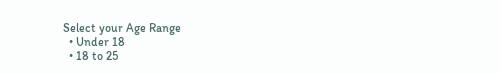Select your Age Range
  • Under 18
  • 18 to 25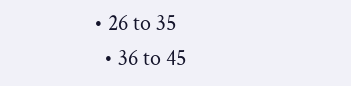• 26 to 35
  • 36 to 45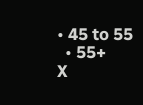• 45 to 55
  • 55+
X